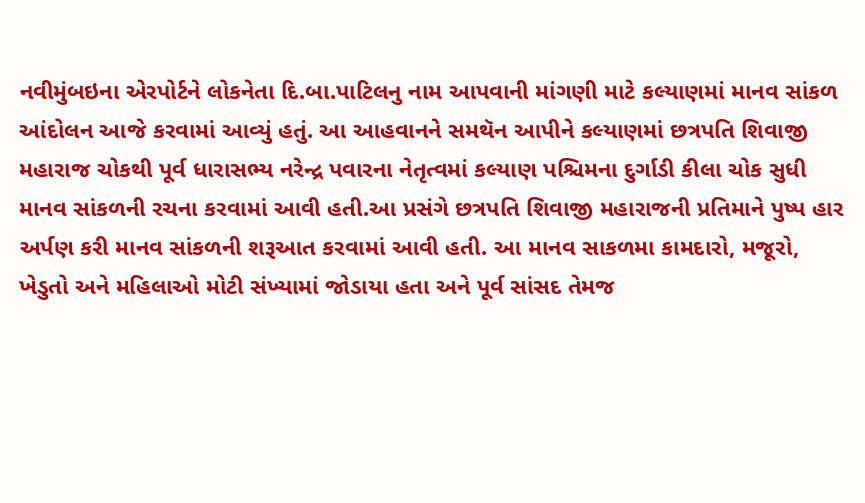નવીમુંબઇના એરપોર્ટને લોકનેતા દિ.બા.પાટિલનુ નામ આપવાની માંગણી માટે કલ્યાણમાં માનવ સાંકળ આંદોલન આજે કરવામાં આવ્યું હતું. આ આહવાનને સમથૅન આપીને કલ્યાણમાં છત્રપતિ શિવાજી મહારાજ ચોકથી પૂર્વ ધારાસભ્ય નરેન્દ્ર પવારના નેતૃત્વમાં કલ્યાણ પશ્ચિમના દુર્ગાડી કીલા ચોક સુધી માનવ સાંકળની રચના કરવામાં આવી હતી.આ પ્રસંગે છત્રપતિ શિવાજી મહારાજની પ્રતિમાને પુષ્પ હાર અર્પણ કરી માનવ સાંકળની શરૂઆત કરવામાં આવી હતી. આ માનવ સાકળમા કામદારો, મજૂરો, ખેડુતો અને મહિલાઓ મોટી સંખ્યામાં જોડાયા હતા અને પૂર્વ સાંસદ તેમજ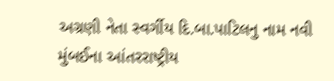અગ્રણી નેતા સ્વર્ગીય દિ.બા.પાટિલનુ નામ નવી મુંબઈના આંતરરાષ્ટ્રીય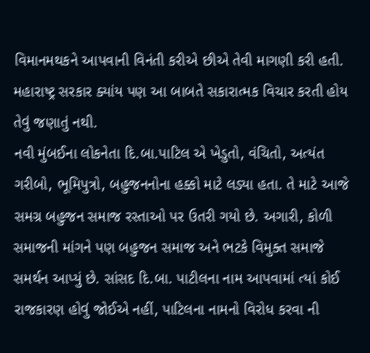વિમાનમથકને આપવાની વિનંતી કરીએ છીએ તેવી માગણી કરી હતી. મહારાષ્ટ્ર સરકાર ક્યાંય પણ આ બાબતે સકારાત્મક વિચાર કરતી હોય તેવું જણાતું નથી.
નવી મુંબઈના લોકનેતા દિ.બા.પાટિલ એ ખેડુતો, વંચિતો, અત્યંત ગરીબો, ભૂમિપુત્રો, બહુજનનોના હક્કો માટે લડ્યા હતા. તે માટે આજે સમગ્ર બહુજન સમાજ રસ્તાઓ પર ઉતરી ગયો છે. અગારી, કોળી સમાજની માંગને પણ બહુજન સમાજ અને ભટકે વિમુક્ત સમાજે સમર્થન આપ્યું છે. સાંસદ દિ.બા. પાટીલના નામ આપવામાં ત્યાં કોઈ રાજકારણ હોવું જોઈએ નહીં, પાટિલના નામનો વિરોધ કરવા ની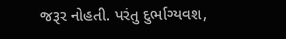જરૂર નોહતી. પરંતુ દુર્ભાગ્યવશ,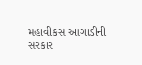મહાવીકસ આગાડીની સરકાર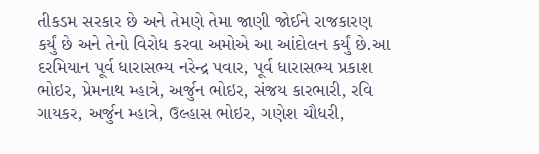તીકડમ સરકાર છે અને તેમણે તેમા જાણી જોઈને રાજકારણ કર્યું છે અને તેનો વિરોધ કરવા અમોએ આ આંદોલન કર્યું છે.આ દરમિયાન પૂર્વ ધારાસભ્ય નરેન્દ્ર પવાર, પૂર્વ ધારાસભ્ય પ્રકાશ ભોઇર, પ્રેમનાથ મ્હાત્રે, અર્જુન ભોઇર, સંજય કારભારી, રવિ ગાયકર, અર્જુન મ્હાત્રે, ઉલ્હાસ ભોઇર, ગણેશ ચૌધરી,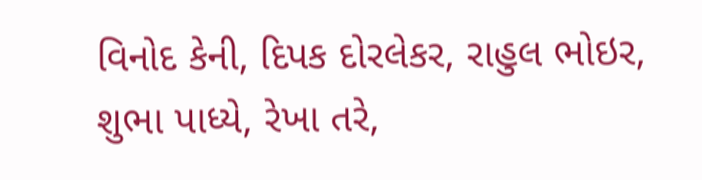વિનોદ કેની, દિપક દોરલેકર, રાહુલ ભોઇર, શુભા પાધ્યે, રેખા તરે,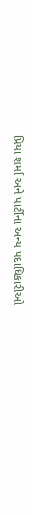પ્રિયા શર્મા અને પાર્ટીના અન્ય પદાધિકારીઓ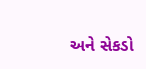અને સેકડો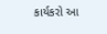કાર્યકરો આ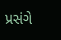પ્રસંગે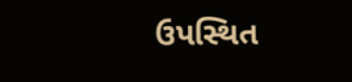ઉપસ્થિત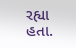રહ્યા હતા.